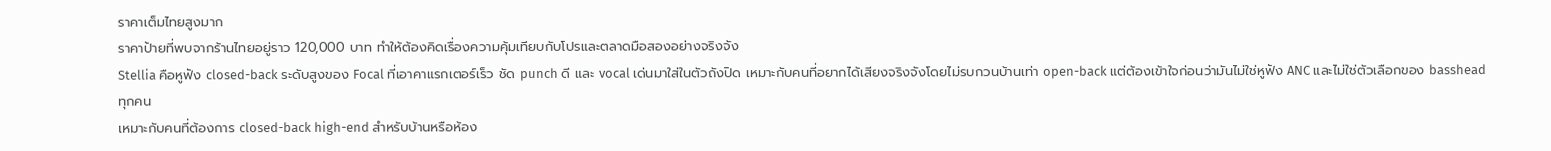ราคาเต็มไทยสูงมาก
ราคาป้ายที่พบจากร้านไทยอยู่ราว 120,000 บาท ทำให้ต้องคิดเรื่องความคุ้มเทียบกับโปรและตลาดมือสองอย่างจริงจัง
Stellia คือหูฟัง closed-back ระดับสูงของ Focal ที่เอาคาแรกเตอร์เร็ว ชัด punch ดี และ vocal เด่นมาใส่ในตัวถังปิด เหมาะกับคนที่อยากได้เสียงจริงจังโดยไม่รบกวนบ้านเท่า open-back แต่ต้องเข้าใจก่อนว่ามันไม่ใช่หูฟัง ANC และไม่ใช่ตัวเลือกของ basshead ทุกคน
เหมาะกับคนที่ต้องการ closed-back high-end สำหรับบ้านหรือห้อง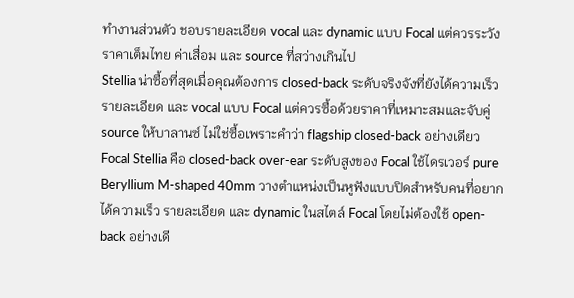ทำงานส่วนตัว ชอบรายละเอียด vocal และ dynamic แบบ Focal แต่ควรระวังราคาเต็มไทย ค่าเสื่อม และ source ที่สว่างเกินไป
Stellia น่าซื้อที่สุดเมื่อคุณต้องการ closed-back ระดับจริงจังที่ยังได้ความเร็ว รายละเอียด และ vocal แบบ Focal แต่ควรซื้อด้วยราคาที่เหมาะสมและจับคู่ source ให้บาลานซ์ ไม่ใช่ซื้อเพราะคำว่า flagship closed-back อย่างเดียว
Focal Stellia คือ closed-back over-ear ระดับสูงของ Focal ใช้ไดรเวอร์ pure Beryllium M-shaped 40mm วางตำแหน่งเป็นหูฟังแบบปิดสำหรับคนที่อยากได้ความเร็ว รายละเอียด และ dynamic ในสไตล์ Focal โดยไม่ต้องใช้ open-back อย่างเดี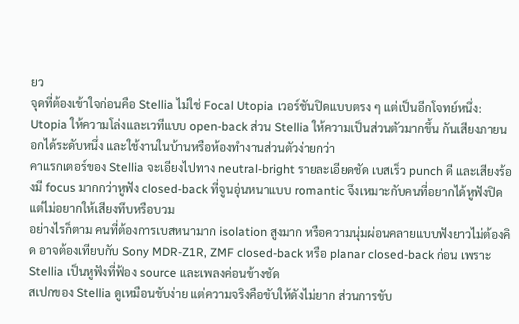ยว
จุดที่ต้องเข้าใจก่อนคือ Stellia ไม่ใช่ Focal Utopia เวอร์ชันปิดแบบตรง ๆ แต่เป็นอีกโจทย์หนึ่ง: Utopia ให้ความโล่งและเวทีแบบ open-back ส่วน Stellia ให้ความเป็นส่วนตัวมากขึ้น กันเสียงภายนอกได้ระดับหนึ่ง และใช้งานในบ้านหรือห้องทำงานส่วนตัวง่ายกว่า
คาแรกเตอร์ของ Stellia จะเอียงไปทาง neutral-bright รายละเอียดชัด เบสเร็ว punch ดี และเสียงร้องมี focus มากกว่าหูฟัง closed-back ที่จูนอุ่นหนาแบบ romantic จึงเหมาะกับคนที่อยากได้หูฟังปิดแต่ไม่อยากให้เสียงทึบหรือบวม
อย่างไรก็ตาม คนที่ต้องการเบสหนามาก isolation สูงมาก หรือความนุ่มผ่อนคลายแบบฟังยาวไม่ต้องคิด อาจต้องเทียบกับ Sony MDR-Z1R, ZMF closed-back หรือ planar closed-back ก่อน เพราะ Stellia เป็นหูฟังที่ฟ้อง source และเพลงค่อนข้างชัด
สเปกของ Stellia ดูเหมือนขับง่าย แต่ความจริงคือขับให้ดังไม่ยาก ส่วนการขับ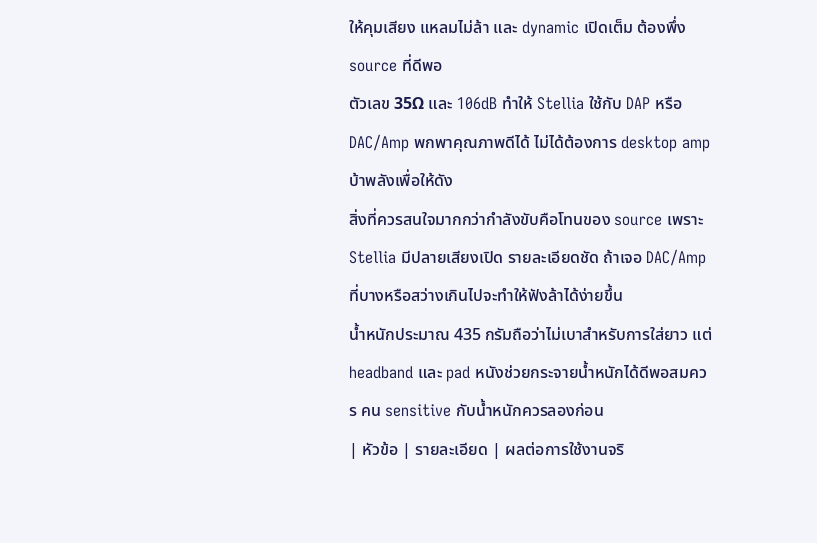ให้คุมเสียง แหลมไม่ล้า และ dynamic เปิดเต็ม ต้องพึ่ง source ที่ดีพอ
ตัวเลข 35Ω และ 106dB ทำให้ Stellia ใช้กับ DAP หรือ DAC/Amp พกพาคุณภาพดีได้ ไม่ได้ต้องการ desktop amp บ้าพลังเพื่อให้ดัง
สิ่งที่ควรสนใจมากกว่ากำลังขับคือโทนของ source เพราะ Stellia มีปลายเสียงเปิด รายละเอียดชัด ถ้าเจอ DAC/Amp ที่บางหรือสว่างเกินไปจะทำให้ฟังล้าได้ง่ายขึ้น
น้ำหนักประมาณ 435 กรัมถือว่าไม่เบาสำหรับการใส่ยาว แต่ headband และ pad หนังช่วยกระจายน้ำหนักได้ดีพอสมควร คน sensitive กับน้ำหนักควรลองก่อน
| หัวข้อ | รายละเอียด | ผลต่อการใช้งานจริ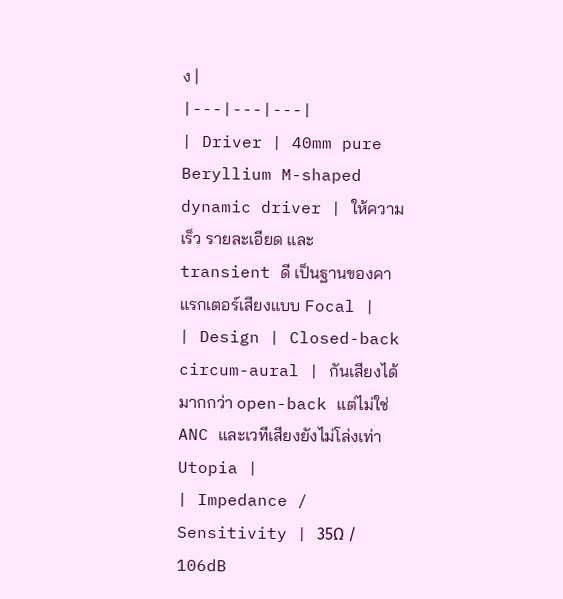ง |
|---|---|---|
| Driver | 40mm pure Beryllium M-shaped dynamic driver | ให้ความเร็ว รายละเอียด และ transient ดี เป็นฐานของคาแรกเตอร์เสียงแบบ Focal |
| Design | Closed-back circum-aural | กันเสียงได้มากกว่า open-back แต่ไม่ใช่ ANC และเวทีเสียงยังไม่โล่งเท่า Utopia |
| Impedance / Sensitivity | 35Ω / 106dB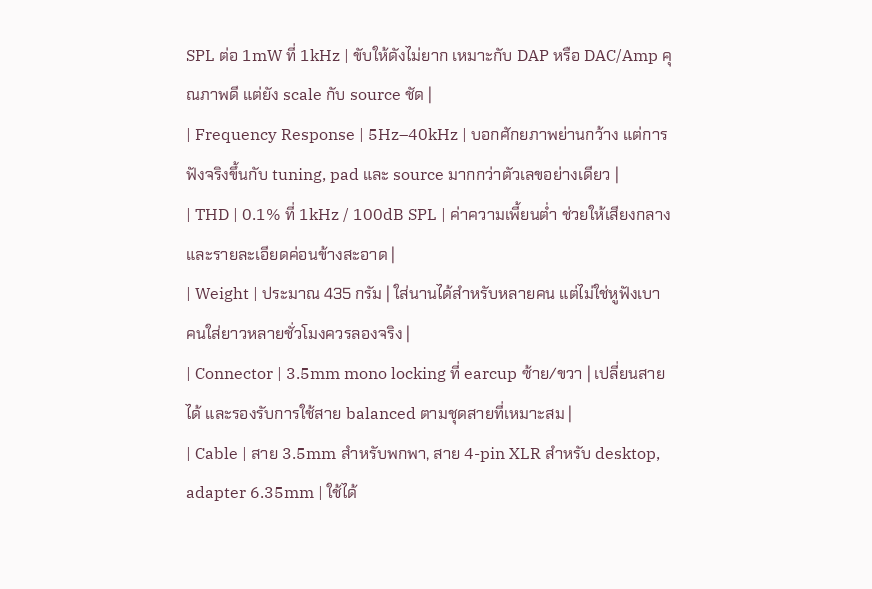SPL ต่อ 1mW ที่ 1kHz | ขับให้ดังไม่ยาก เหมาะกับ DAP หรือ DAC/Amp คุณภาพดี แต่ยัง scale กับ source ชัด |
| Frequency Response | 5Hz–40kHz | บอกศักยภาพย่านกว้าง แต่การฟังจริงขึ้นกับ tuning, pad และ source มากกว่าตัวเลขอย่างเดียว |
| THD | 0.1% ที่ 1kHz / 100dB SPL | ค่าความเพี้ยนต่ำ ช่วยให้เสียงกลางและรายละเอียดค่อนข้างสะอาด |
| Weight | ประมาณ 435 กรัม | ใส่นานได้สำหรับหลายคน แต่ไม่ใช่หูฟังเบา คนใส่ยาวหลายชั่วโมงควรลองจริง |
| Connector | 3.5mm mono locking ที่ earcup ซ้าย/ขวา | เปลี่ยนสายได้ และรองรับการใช้สาย balanced ตามชุดสายที่เหมาะสม |
| Cable | สาย 3.5mm สำหรับพกพา, สาย 4-pin XLR สำหรับ desktop, adapter 6.35mm | ใช้ได้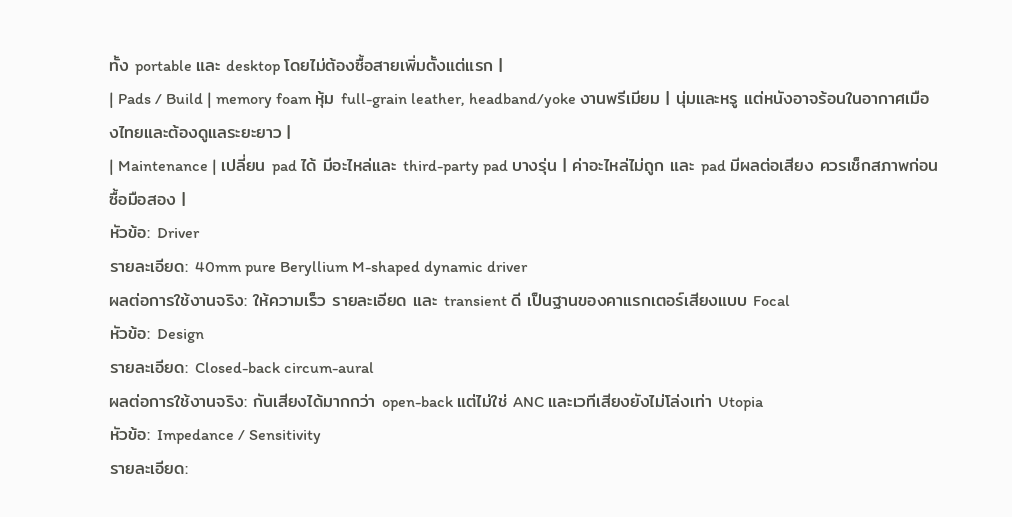ทั้ง portable และ desktop โดยไม่ต้องซื้อสายเพิ่มตั้งแต่แรก |
| Pads / Build | memory foam หุ้ม full-grain leather, headband/yoke งานพรีเมียม | นุ่มและหรู แต่หนังอาจร้อนในอากาศเมืองไทยและต้องดูแลระยะยาว |
| Maintenance | เปลี่ยน pad ได้ มีอะไหล่และ third-party pad บางรุ่น | ค่าอะไหล่ไม่ถูก และ pad มีผลต่อเสียง ควรเช็กสภาพก่อนซื้อมือสอง |
หัวข้อ: Driver
รายละเอียด: 40mm pure Beryllium M-shaped dynamic driver
ผลต่อการใช้งานจริง: ให้ความเร็ว รายละเอียด และ transient ดี เป็นฐานของคาแรกเตอร์เสียงแบบ Focal
หัวข้อ: Design
รายละเอียด: Closed-back circum-aural
ผลต่อการใช้งานจริง: กันเสียงได้มากกว่า open-back แต่ไม่ใช่ ANC และเวทีเสียงยังไม่โล่งเท่า Utopia
หัวข้อ: Impedance / Sensitivity
รายละเอียด: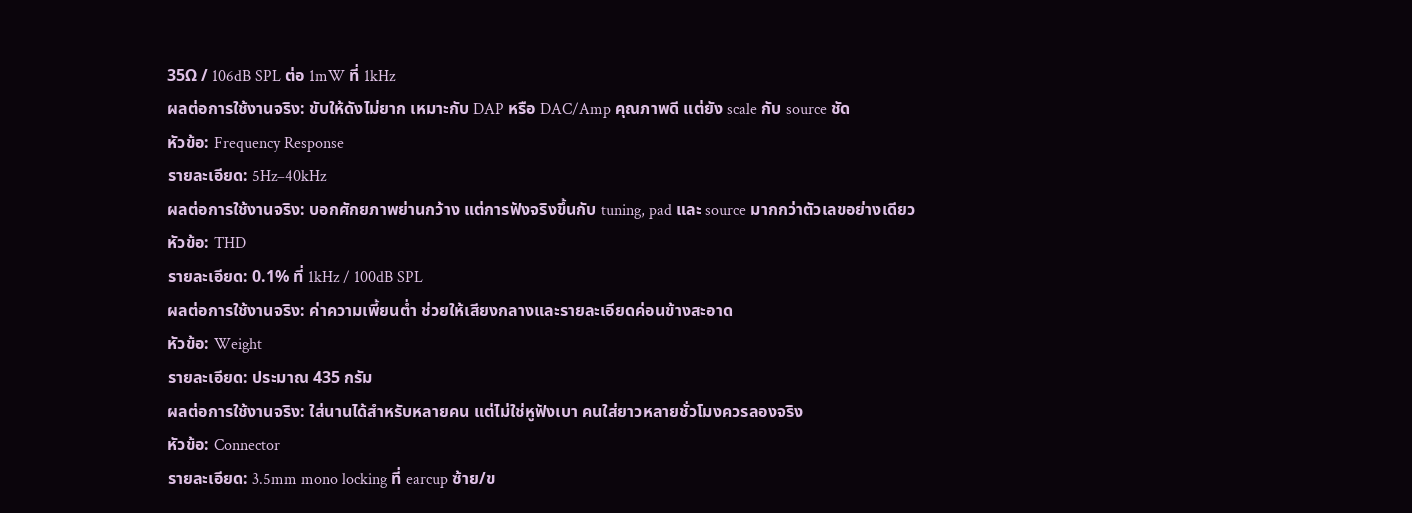35Ω / 106dB SPL ต่อ 1mW ที่ 1kHz
ผลต่อการใช้งานจริง: ขับให้ดังไม่ยาก เหมาะกับ DAP หรือ DAC/Amp คุณภาพดี แต่ยัง scale กับ source ชัด
หัวข้อ: Frequency Response
รายละเอียด: 5Hz–40kHz
ผลต่อการใช้งานจริง: บอกศักยภาพย่านกว้าง แต่การฟังจริงขึ้นกับ tuning, pad และ source มากกว่าตัวเลขอย่างเดียว
หัวข้อ: THD
รายละเอียด: 0.1% ที่ 1kHz / 100dB SPL
ผลต่อการใช้งานจริง: ค่าความเพี้ยนต่ำ ช่วยให้เสียงกลางและรายละเอียดค่อนข้างสะอาด
หัวข้อ: Weight
รายละเอียด: ประมาณ 435 กรัม
ผลต่อการใช้งานจริง: ใส่นานได้สำหรับหลายคน แต่ไม่ใช่หูฟังเบา คนใส่ยาวหลายชั่วโมงควรลองจริง
หัวข้อ: Connector
รายละเอียด: 3.5mm mono locking ที่ earcup ซ้าย/ข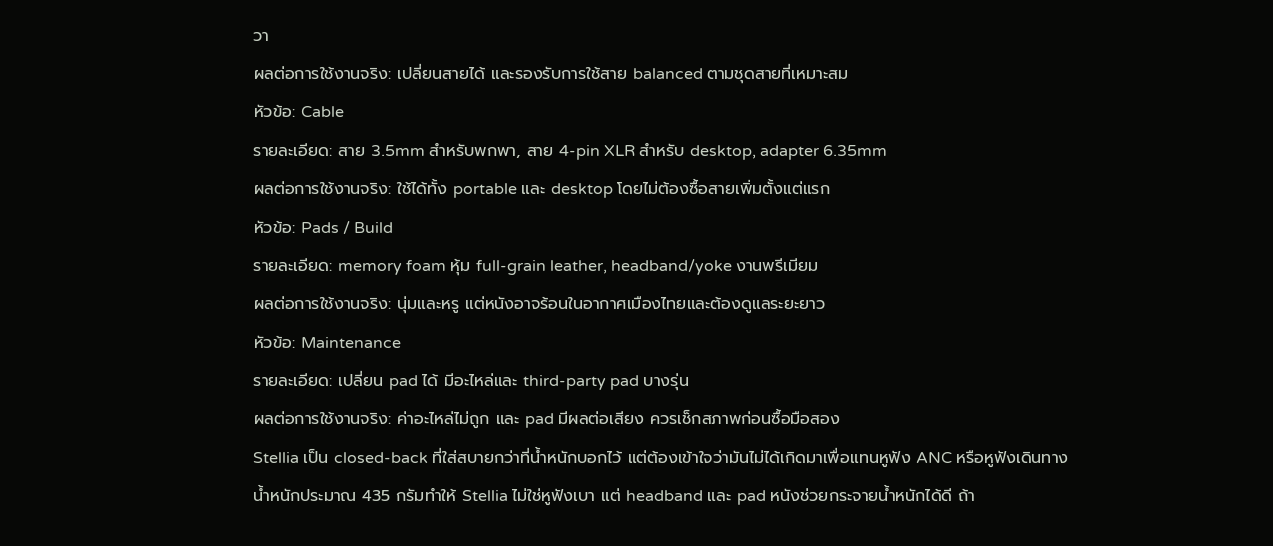วา
ผลต่อการใช้งานจริง: เปลี่ยนสายได้ และรองรับการใช้สาย balanced ตามชุดสายที่เหมาะสม
หัวข้อ: Cable
รายละเอียด: สาย 3.5mm สำหรับพกพา, สาย 4-pin XLR สำหรับ desktop, adapter 6.35mm
ผลต่อการใช้งานจริง: ใช้ได้ทั้ง portable และ desktop โดยไม่ต้องซื้อสายเพิ่มตั้งแต่แรก
หัวข้อ: Pads / Build
รายละเอียด: memory foam หุ้ม full-grain leather, headband/yoke งานพรีเมียม
ผลต่อการใช้งานจริง: นุ่มและหรู แต่หนังอาจร้อนในอากาศเมืองไทยและต้องดูแลระยะยาว
หัวข้อ: Maintenance
รายละเอียด: เปลี่ยน pad ได้ มีอะไหล่และ third-party pad บางรุ่น
ผลต่อการใช้งานจริง: ค่าอะไหล่ไม่ถูก และ pad มีผลต่อเสียง ควรเช็กสภาพก่อนซื้อมือสอง
Stellia เป็น closed-back ที่ใส่สบายกว่าที่น้ำหนักบอกไว้ แต่ต้องเข้าใจว่ามันไม่ได้เกิดมาเพื่อแทนหูฟัง ANC หรือหูฟังเดินทาง
น้ำหนักประมาณ 435 กรัมทำให้ Stellia ไม่ใช่หูฟังเบา แต่ headband และ pad หนังช่วยกระจายน้ำหนักได้ดี ถ้า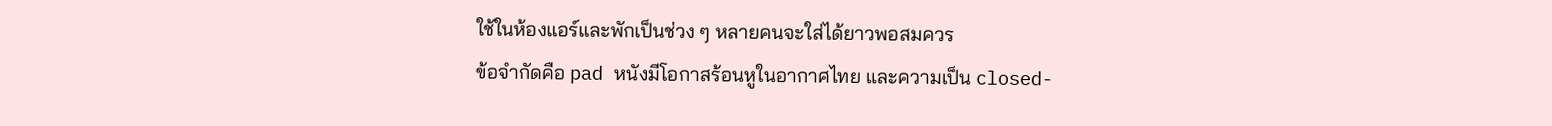ใช้ในห้องแอร์และพักเป็นช่วง ๆ หลายคนจะใส่ได้ยาวพอสมควร
ข้อจำกัดคือ pad หนังมีโอกาสร้อนหูในอากาศไทย และความเป็น closed-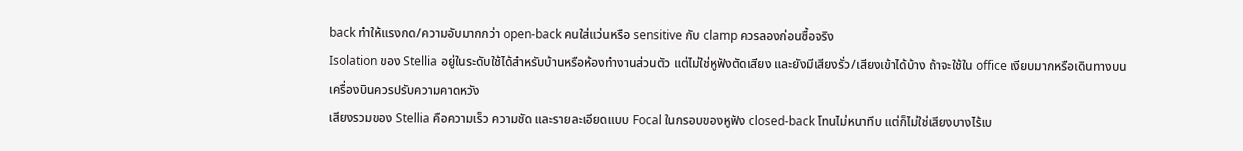back ทำให้แรงกด/ความอับมากกว่า open-back คนใส่แว่นหรือ sensitive กับ clamp ควรลองก่อนซื้อจริง
Isolation ของ Stellia อยู่ในระดับใช้ได้สำหรับบ้านหรือห้องทำงานส่วนตัว แต่ไม่ใช่หูฟังตัดเสียง และยังมีเสียงรั่ว/เสียงเข้าได้บ้าง ถ้าจะใช้ใน office เงียบมากหรือเดินทางบนเครื่องบินควรปรับความคาดหวัง
เสียงรวมของ Stellia คือความเร็ว ความชัด และรายละเอียดแบบ Focal ในกรอบของหูฟัง closed-back โทนไม่หนาทึบ แต่ก็ไม่ใช่เสียงบางไร้เบ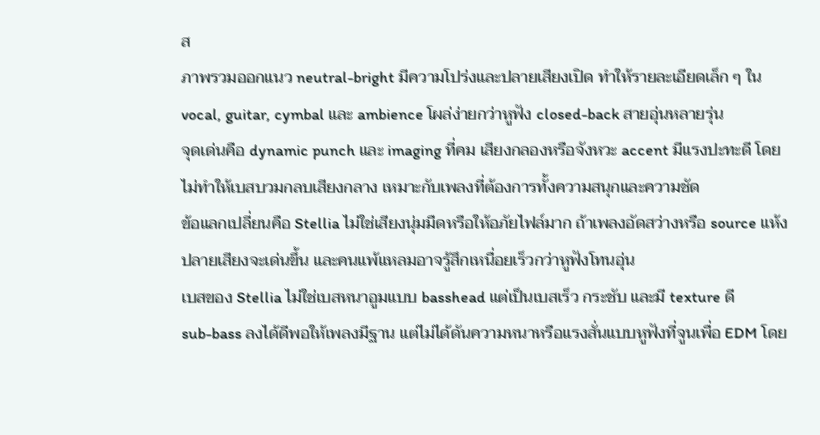ส
ภาพรวมออกแนว neutral-bright มีความโปร่งและปลายเสียงเปิด ทำให้รายละเอียดเล็ก ๆ ใน vocal, guitar, cymbal และ ambience โผล่ง่ายกว่าหูฟัง closed-back สายอุ่นหลายรุ่น
จุดเด่นคือ dynamic punch และ imaging ที่คม เสียงกลองหรือจังหวะ accent มีแรงปะทะดี โดยไม่ทำให้เบสบวมกลบเสียงกลาง เหมาะกับเพลงที่ต้องการทั้งความสนุกและความชัด
ข้อแลกเปลี่ยนคือ Stellia ไม่ใช่เสียงนุ่มมืดหรือให้อภัยไฟล์มาก ถ้าเพลงอัดสว่างหรือ source แห้ง ปลายเสียงจะเด่นขึ้น และคนแพ้แหลมอาจรู้สึกเหนื่อยเร็วกว่าหูฟังโทนอุ่น
เบสของ Stellia ไม่ใช่เบสหนาอูมแบบ basshead แต่เป็นเบสเร็ว กระชับ และมี texture ดี
sub-bass ลงได้ดีพอให้เพลงมีฐาน แต่ไม่ได้ดันความหนาหรือแรงสั่นแบบหูฟังที่จูนเพื่อ EDM โดย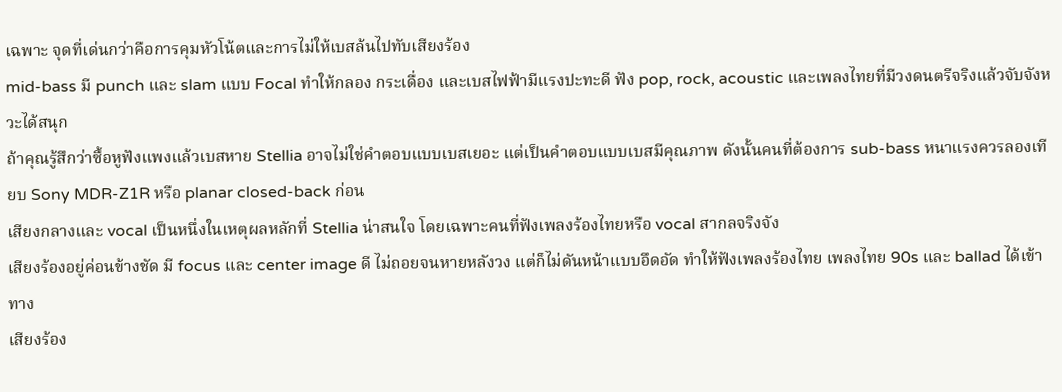เฉพาะ จุดที่เด่นกว่าคือการคุมหัวโน้ตและการไม่ให้เบสล้นไปทับเสียงร้อง
mid-bass มี punch และ slam แบบ Focal ทำให้กลอง กระเดื่อง และเบสไฟฟ้ามีแรงปะทะดี ฟัง pop, rock, acoustic และเพลงไทยที่มีวงดนตรีจริงแล้วจับจังหวะได้สนุก
ถ้าคุณรู้สึกว่าซื้อหูฟังแพงแล้วเบสหาย Stellia อาจไม่ใช่คำตอบแบบเบสเยอะ แต่เป็นคำตอบแบบเบสมีคุณภาพ ดังนั้นคนที่ต้องการ sub-bass หนาแรงควรลองเทียบ Sony MDR-Z1R หรือ planar closed-back ก่อน
เสียงกลางและ vocal เป็นหนึ่งในเหตุผลหลักที่ Stellia น่าสนใจ โดยเฉพาะคนที่ฟังเพลงร้องไทยหรือ vocal สากลจริงจัง
เสียงร้องอยู่ค่อนข้างชัด มี focus และ center image ดี ไม่ถอยจนหายหลังวง แต่ก็ไม่ดันหน้าแบบอึดอัด ทำให้ฟังเพลงร้องไทย เพลงไทย 90s และ ballad ได้เข้าทาง
เสียงร้อง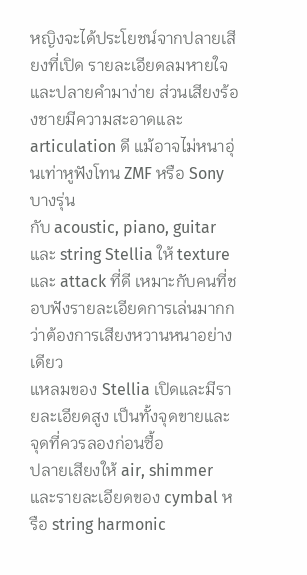หญิงจะได้ประโยชน์จากปลายเสียงที่เปิด รายละเอียดลมหายใจและปลายคำมาง่าย ส่วนเสียงร้องชายมีความสะอาดและ articulation ดี แม้อาจไม่หนาอุ่นเท่าหูฟังโทน ZMF หรือ Sony บางรุ่น
กับ acoustic, piano, guitar และ string Stellia ให้ texture และ attack ที่ดี เหมาะกับคนที่ชอบฟังรายละเอียดการเล่นมากกว่าต้องการเสียงหวานหนาอย่างเดียว
แหลมของ Stellia เปิดและมีรายละเอียดสูง เป็นทั้งจุดขายและจุดที่ควรลองก่อนซื้อ
ปลายเสียงให้ air, shimmer และรายละเอียดของ cymbal หรือ string harmonic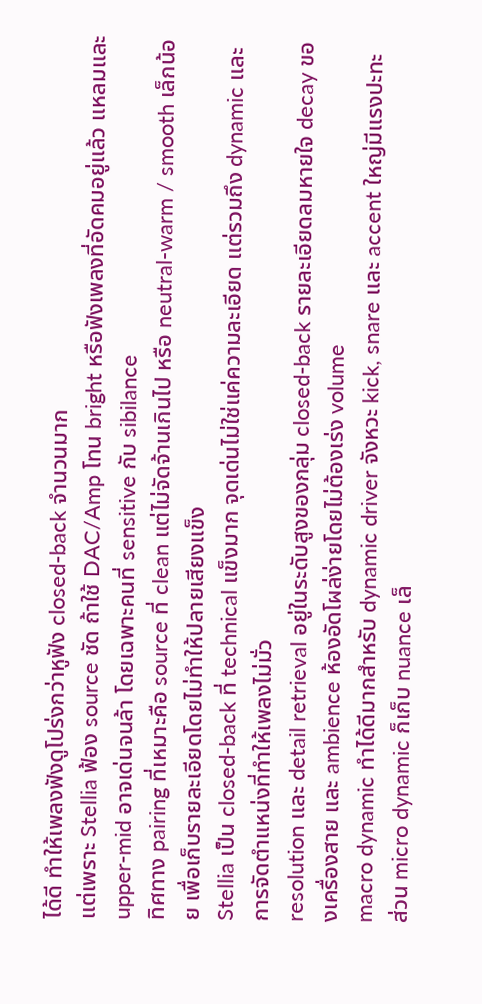ได้ดี ทำให้เพลงฟังดูโปร่งกว่าหูฟัง closed-back จำนวนมาก
แต่เพราะ Stellia ฟ้อง source ชัด ถ้าใช้ DAC/Amp โทน bright หรือฟังเพลงที่อัดคมอยู่แล้ว แหลมและ upper-mid อาจเด่นจนล้า โดยเฉพาะคนที่ sensitive กับ sibilance
ทิศทาง pairing ที่เหมาะคือ source ที่ clean แต่ไม่จัดจ้านเกินไป หรือ neutral-warm / smooth เล็กน้อย เพื่อเก็บรายละเอียดโดยไม่ทำให้ปลายเสียงแข็ง
Stellia เป็น closed-back ที่ technical แข็งมาก จุดเด่นไม่ใช่แค่ความละเอียด แต่รวมถึง dynamic และการจัดตำแหน่งที่ทำให้เพลงไม่มั่ว
resolution และ detail retrieval อยู่ในระดับสูงของกลุ่ม closed-back รายละเอียดลมหายใจ decay ของเครื่องสาย และ ambience ห้องอัดโผล่ง่ายโดยไม่ต้องเร่ง volume
macro dynamic ทำได้ดีมากสำหรับ dynamic driver จังหวะ kick, snare และ accent ใหญ่มีแรงปะทะ ส่วน micro dynamic ก็เก็บ nuance เล็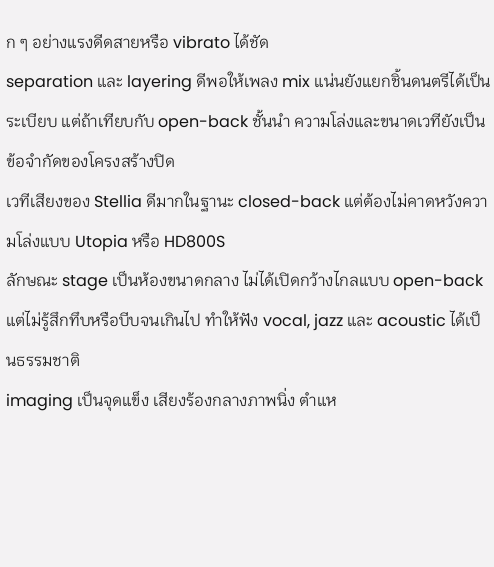ก ๆ อย่างแรงดีดสายหรือ vibrato ได้ชัด
separation และ layering ดีพอให้เพลง mix แน่นยังแยกชิ้นดนตรีได้เป็นระเบียบ แต่ถ้าเทียบกับ open-back ชั้นนำ ความโล่งและขนาดเวทียังเป็นข้อจำกัดของโครงสร้างปิด
เวทีเสียงของ Stellia ดีมากในฐานะ closed-back แต่ต้องไม่คาดหวังความโล่งแบบ Utopia หรือ HD800S
ลักษณะ stage เป็นห้องขนาดกลาง ไม่ได้เปิดกว้างไกลแบบ open-back แต่ไม่รู้สึกทึบหรือบีบจนเกินไป ทำให้ฟัง vocal, jazz และ acoustic ได้เป็นธรรมชาติ
imaging เป็นจุดแข็ง เสียงร้องกลางภาพนิ่ง ตำแห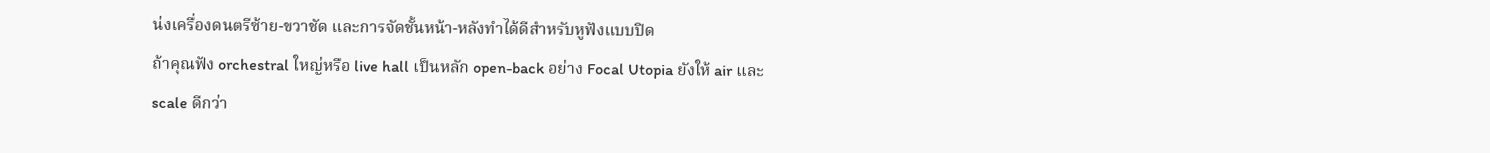น่งเครื่องดนตรีซ้าย-ขวาชัด และการจัดชั้นหน้า-หลังทำได้ดีสำหรับหูฟังแบบปิด
ถ้าคุณฟัง orchestral ใหญ่หรือ live hall เป็นหลัก open-back อย่าง Focal Utopia ยังให้ air และ scale ดีกว่า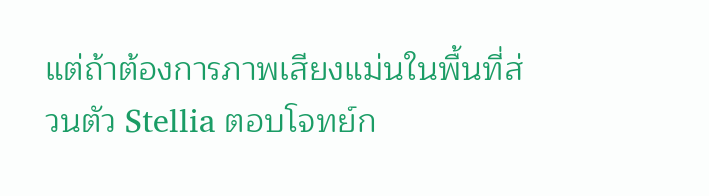แต่ถ้าต้องการภาพเสียงแม่นในพื้นที่ส่วนตัว Stellia ตอบโจทย์ก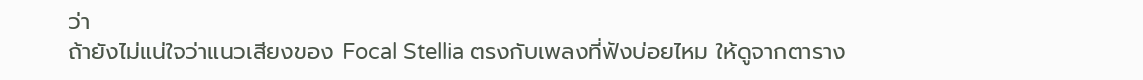ว่า
ถ้ายังไม่แน่ใจว่าแนวเสียงของ Focal Stellia ตรงกับเพลงที่ฟังบ่อยไหม ให้ดูจากตาราง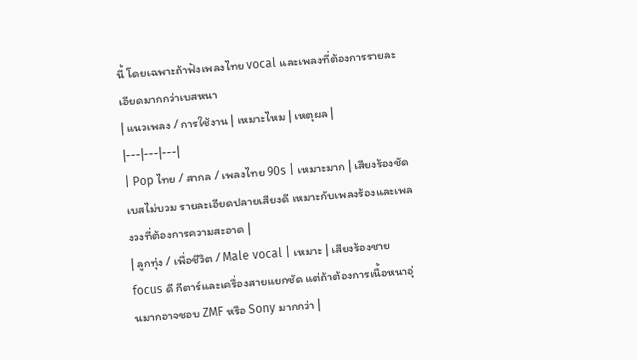นี้ โดยเฉพาะถ้าฟังเพลงไทย vocal และเพลงที่ต้องการรายละเอียดมากกว่าเบสหนา
| แนวเพลง / การใช้งาน | เหมาะไหม | เหตุผล |
|---|---|---|
| Pop ไทย / สากล / เพลงไทย 90s | เหมาะมาก | เสียงร้องชัด เบสไม่บวม รายละเอียดปลายเสียงดี เหมาะกับเพลงร้องและเพลงวงที่ต้องการความสะอาด |
| ลูกทุ่ง / เพื่อชีวิต / Male vocal | เหมาะ | เสียงร้องชาย focus ดี กีตาร์และเครื่องสายแยกชัด แต่ถ้าต้องการเนื้อหนาอุ่นมากอาจชอบ ZMF หรือ Sony มากกว่า |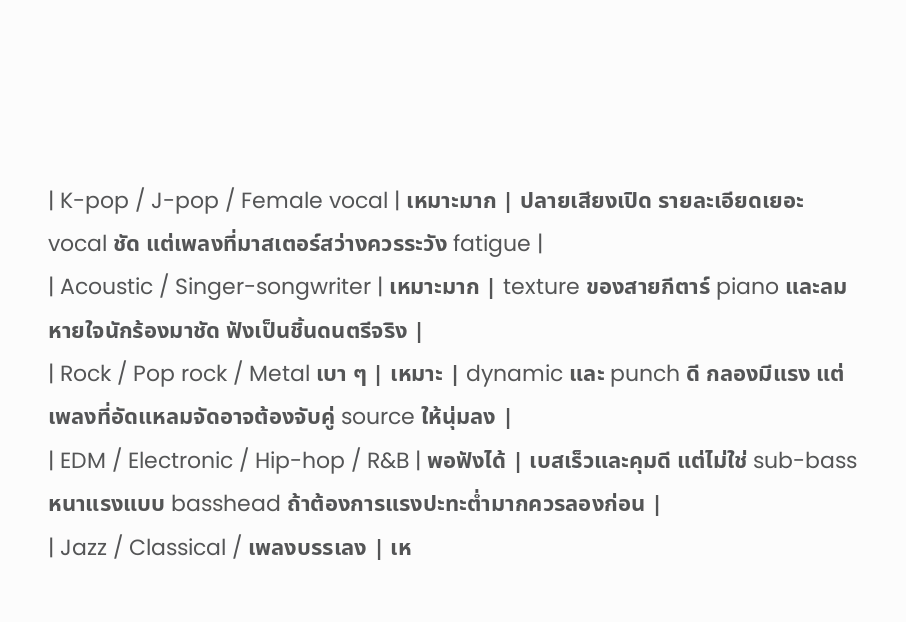| K-pop / J-pop / Female vocal | เหมาะมาก | ปลายเสียงเปิด รายละเอียดเยอะ vocal ชัด แต่เพลงที่มาสเตอร์สว่างควรระวัง fatigue |
| Acoustic / Singer-songwriter | เหมาะมาก | texture ของสายกีตาร์ piano และลมหายใจนักร้องมาชัด ฟังเป็นชิ้นดนตรีจริง |
| Rock / Pop rock / Metal เบา ๆ | เหมาะ | dynamic และ punch ดี กลองมีแรง แต่เพลงที่อัดแหลมจัดอาจต้องจับคู่ source ให้นุ่มลง |
| EDM / Electronic / Hip-hop / R&B | พอฟังได้ | เบสเร็วและคุมดี แต่ไม่ใช่ sub-bass หนาแรงแบบ basshead ถ้าต้องการแรงปะทะต่ำมากควรลองก่อน |
| Jazz / Classical / เพลงบรรเลง | เห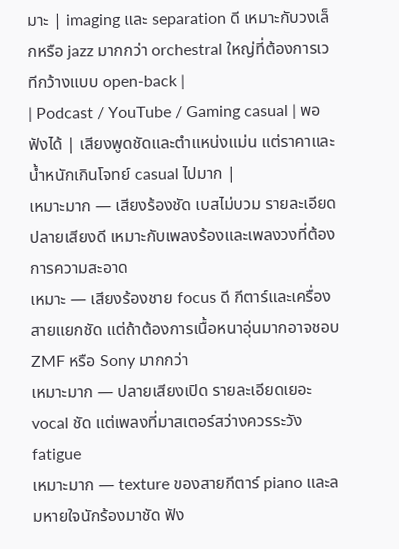มาะ | imaging และ separation ดี เหมาะกับวงเล็กหรือ jazz มากกว่า orchestral ใหญ่ที่ต้องการเวทีกว้างแบบ open-back |
| Podcast / YouTube / Gaming casual | พอฟังได้ | เสียงพูดชัดและตำแหน่งแม่น แต่ราคาและน้ำหนักเกินโจทย์ casual ไปมาก |
เหมาะมาก — เสียงร้องชัด เบสไม่บวม รายละเอียดปลายเสียงดี เหมาะกับเพลงร้องและเพลงวงที่ต้องการความสะอาด
เหมาะ — เสียงร้องชาย focus ดี กีตาร์และเครื่องสายแยกชัด แต่ถ้าต้องการเนื้อหนาอุ่นมากอาจชอบ ZMF หรือ Sony มากกว่า
เหมาะมาก — ปลายเสียงเปิด รายละเอียดเยอะ vocal ชัด แต่เพลงที่มาสเตอร์สว่างควรระวัง fatigue
เหมาะมาก — texture ของสายกีตาร์ piano และลมหายใจนักร้องมาชัด ฟัง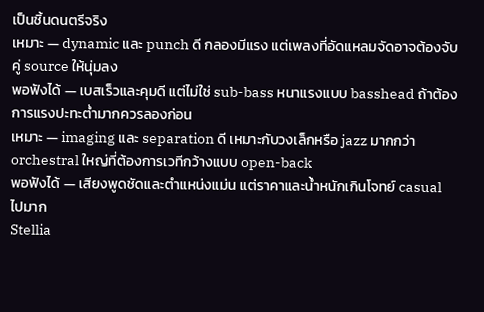เป็นชิ้นดนตรีจริง
เหมาะ — dynamic และ punch ดี กลองมีแรง แต่เพลงที่อัดแหลมจัดอาจต้องจับคู่ source ให้นุ่มลง
พอฟังได้ — เบสเร็วและคุมดี แต่ไม่ใช่ sub-bass หนาแรงแบบ basshead ถ้าต้องการแรงปะทะต่ำมากควรลองก่อน
เหมาะ — imaging และ separation ดี เหมาะกับวงเล็กหรือ jazz มากกว่า orchestral ใหญ่ที่ต้องการเวทีกว้างแบบ open-back
พอฟังได้ — เสียงพูดชัดและตำแหน่งแม่น แต่ราคาและน้ำหนักเกินโจทย์ casual ไปมาก
Stellia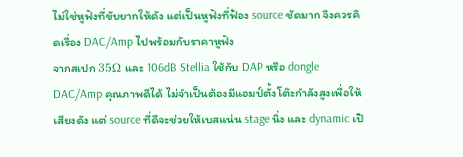ไม่ใช่หูฟังที่ขับยากให้ดัง แต่เป็นหูฟังที่ฟ้อง source ชัดมาก จึงควรคิดเรื่อง DAC/Amp ไปพร้อมกับราคาหูฟัง
จากสเปก 35Ω และ 106dB Stellia ใช้กับ DAP หรือ dongle DAC/Amp คุณภาพดีได้ ไม่จำเป็นต้องมีแอมป์ตั้งโต๊ะกำลังสูงเพื่อให้เสียงดัง แต่ source ที่ดีจะช่วยให้เบสแน่น stage นิ่ง และ dynamic เปิ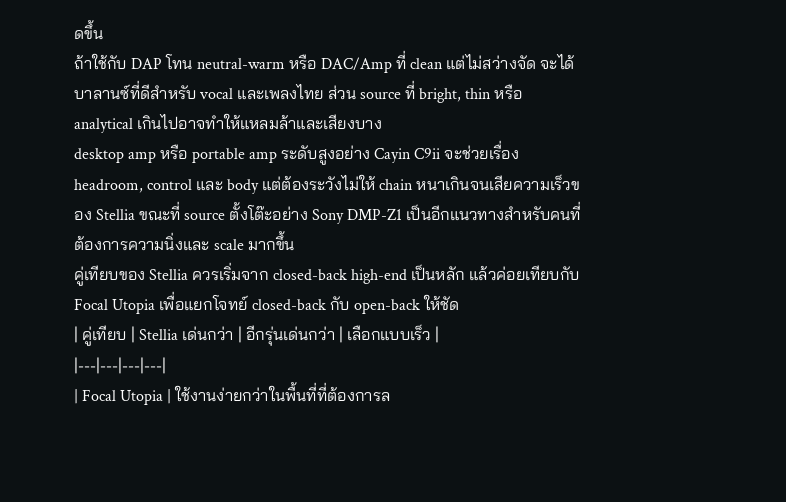ดขึ้น
ถ้าใช้กับ DAP โทน neutral-warm หรือ DAC/Amp ที่ clean แต่ไม่สว่างจัด จะได้บาลานซ์ที่ดีสำหรับ vocal และเพลงไทย ส่วน source ที่ bright, thin หรือ analytical เกินไปอาจทำให้แหลมล้าและเสียงบาง
desktop amp หรือ portable amp ระดับสูงอย่าง Cayin C9ii จะช่วยเรื่อง headroom, control และ body แต่ต้องระวังไม่ให้ chain หนาเกินจนเสียความเร็วของ Stellia ขณะที่ source ตั้งโต๊ะอย่าง Sony DMP-Z1 เป็นอีกแนวทางสำหรับคนที่ต้องการความนิ่งและ scale มากขึ้น
คู่เทียบของ Stellia ควรเริ่มจาก closed-back high-end เป็นหลัก แล้วค่อยเทียบกับ Focal Utopia เพื่อแยกโจทย์ closed-back กับ open-back ให้ชัด
| คู่เทียบ | Stellia เด่นกว่า | อีกรุ่นเด่นกว่า | เลือกแบบเร็ว |
|---|---|---|---|
| Focal Utopia | ใช้งานง่ายกว่าในพื้นที่ที่ต้องการล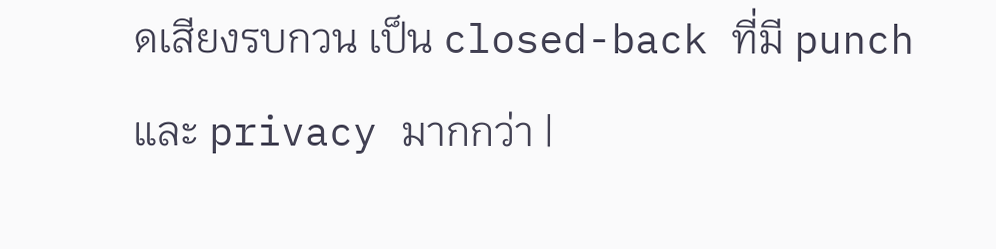ดเสียงรบกวน เป็น closed-back ที่มี punch และ privacy มากกว่า |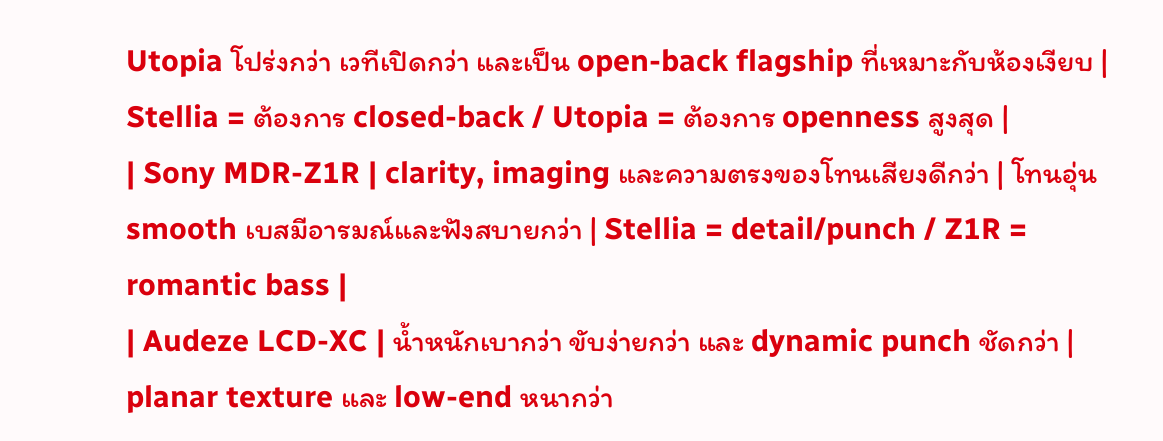Utopia โปร่งกว่า เวทีเปิดกว่า และเป็น open-back flagship ที่เหมาะกับห้องเงียบ | Stellia = ต้องการ closed-back / Utopia = ต้องการ openness สูงสุด |
| Sony MDR-Z1R | clarity, imaging และความตรงของโทนเสียงดีกว่า | โทนอุ่น smooth เบสมีอารมณ์และฟังสบายกว่า | Stellia = detail/punch / Z1R = romantic bass |
| Audeze LCD-XC | น้ำหนักเบากว่า ขับง่ายกว่า และ dynamic punch ชัดกว่า | planar texture และ low-end หนากว่า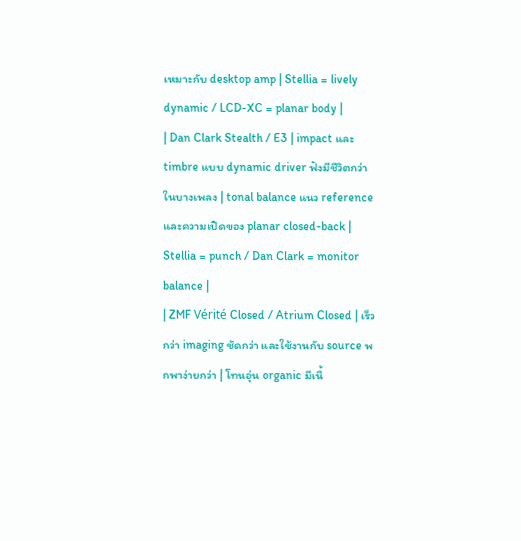เหมาะกับ desktop amp | Stellia = lively dynamic / LCD-XC = planar body |
| Dan Clark Stealth / E3 | impact และ timbre แบบ dynamic driver ฟังมีชีวิตกว่าในบางเพลง | tonal balance แนว reference และความเปิดของ planar closed-back | Stellia = punch / Dan Clark = monitor balance |
| ZMF Vérité Closed / Atrium Closed | เร็วกว่า imaging ชัดกว่า และใช้งานกับ source พกพาง่ายกว่า | โทนอุ่น organic มีเนื้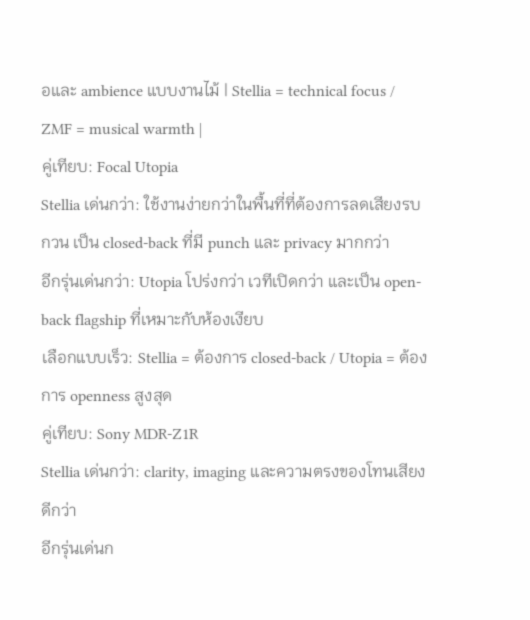อและ ambience แบบงานไม้ | Stellia = technical focus / ZMF = musical warmth |
คู่เทียบ: Focal Utopia
Stellia เด่นกว่า: ใช้งานง่ายกว่าในพื้นที่ที่ต้องการลดเสียงรบกวน เป็น closed-back ที่มี punch และ privacy มากกว่า
อีกรุ่นเด่นกว่า: Utopia โปร่งกว่า เวทีเปิดกว่า และเป็น open-back flagship ที่เหมาะกับห้องเงียบ
เลือกแบบเร็ว: Stellia = ต้องการ closed-back / Utopia = ต้องการ openness สูงสุด
คู่เทียบ: Sony MDR-Z1R
Stellia เด่นกว่า: clarity, imaging และความตรงของโทนเสียงดีกว่า
อีกรุ่นเด่นก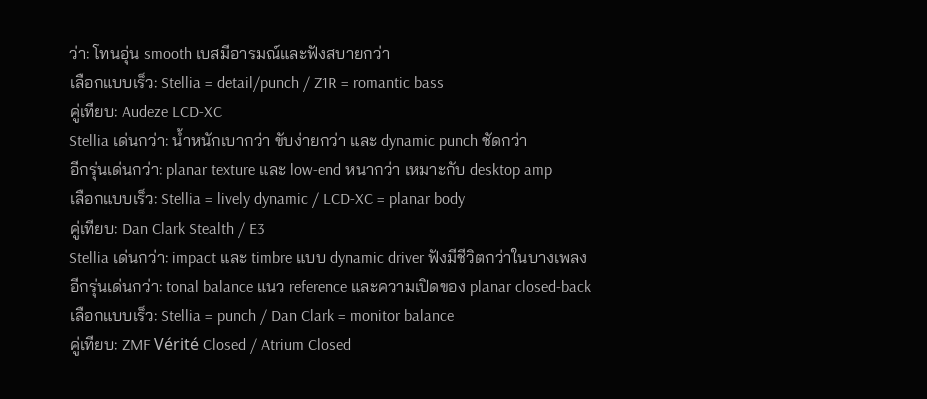ว่า: โทนอุ่น smooth เบสมีอารมณ์และฟังสบายกว่า
เลือกแบบเร็ว: Stellia = detail/punch / Z1R = romantic bass
คู่เทียบ: Audeze LCD-XC
Stellia เด่นกว่า: น้ำหนักเบากว่า ขับง่ายกว่า และ dynamic punch ชัดกว่า
อีกรุ่นเด่นกว่า: planar texture และ low-end หนากว่า เหมาะกับ desktop amp
เลือกแบบเร็ว: Stellia = lively dynamic / LCD-XC = planar body
คู่เทียบ: Dan Clark Stealth / E3
Stellia เด่นกว่า: impact และ timbre แบบ dynamic driver ฟังมีชีวิตกว่าในบางเพลง
อีกรุ่นเด่นกว่า: tonal balance แนว reference และความเปิดของ planar closed-back
เลือกแบบเร็ว: Stellia = punch / Dan Clark = monitor balance
คู่เทียบ: ZMF Vérité Closed / Atrium Closed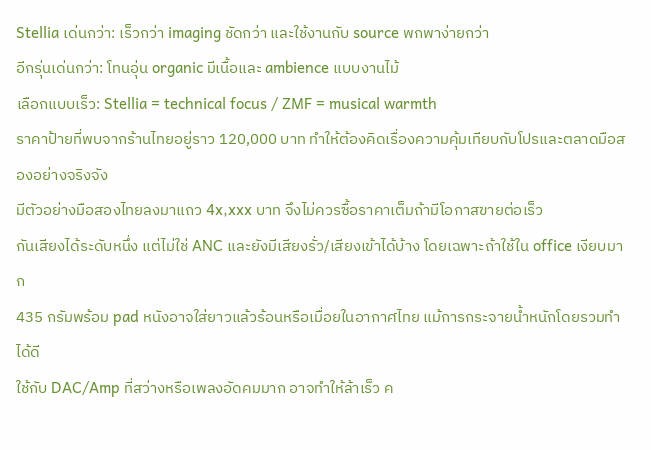Stellia เด่นกว่า: เร็วกว่า imaging ชัดกว่า และใช้งานกับ source พกพาง่ายกว่า
อีกรุ่นเด่นกว่า: โทนอุ่น organic มีเนื้อและ ambience แบบงานไม้
เลือกแบบเร็ว: Stellia = technical focus / ZMF = musical warmth
ราคาป้ายที่พบจากร้านไทยอยู่ราว 120,000 บาท ทำให้ต้องคิดเรื่องความคุ้มเทียบกับโปรและตลาดมือสองอย่างจริงจัง
มีตัวอย่างมือสองไทยลงมาแถว 4x,xxx บาท จึงไม่ควรซื้อราคาเต็มถ้ามีโอกาสขายต่อเร็ว
กันเสียงได้ระดับหนึ่ง แต่ไม่ใช่ ANC และยังมีเสียงรั่ว/เสียงเข้าได้บ้าง โดยเฉพาะถ้าใช้ใน office เงียบมาก
435 กรัมพร้อม pad หนังอาจใส่ยาวแล้วร้อนหรือเมื่อยในอากาศไทย แม้การกระจายน้ำหนักโดยรวมทำได้ดี
ใช้กับ DAC/Amp ที่สว่างหรือเพลงอัดคมมาก อาจทำให้ล้าเร็ว ค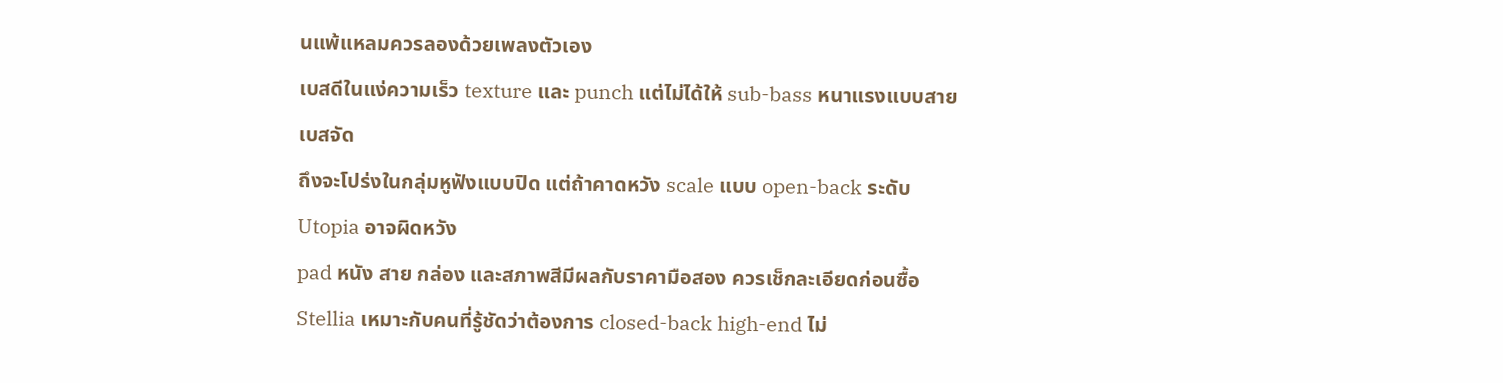นแพ้แหลมควรลองด้วยเพลงตัวเอง
เบสดีในแง่ความเร็ว texture และ punch แต่ไม่ได้ให้ sub-bass หนาแรงแบบสายเบสจัด
ถึงจะโปร่งในกลุ่มหูฟังแบบปิด แต่ถ้าคาดหวัง scale แบบ open-back ระดับ Utopia อาจผิดหวัง
pad หนัง สาย กล่อง และสภาพสีมีผลกับราคามือสอง ควรเช็กละเอียดก่อนซื้อ
Stellia เหมาะกับคนที่รู้ชัดว่าต้องการ closed-back high-end ไม่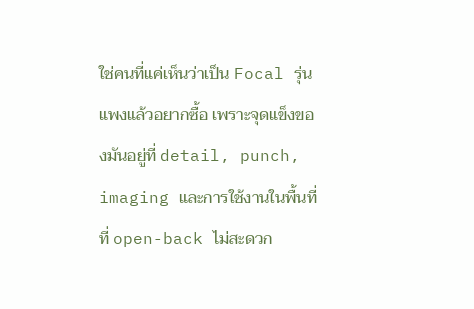ใช่คนที่แค่เห็นว่าเป็น Focal รุ่นแพงแล้วอยากซื้อ เพราะจุดแข็งของมันอยู่ที่ detail, punch, imaging และการใช้งานในพื้นที่ที่ open-back ไม่สะดวก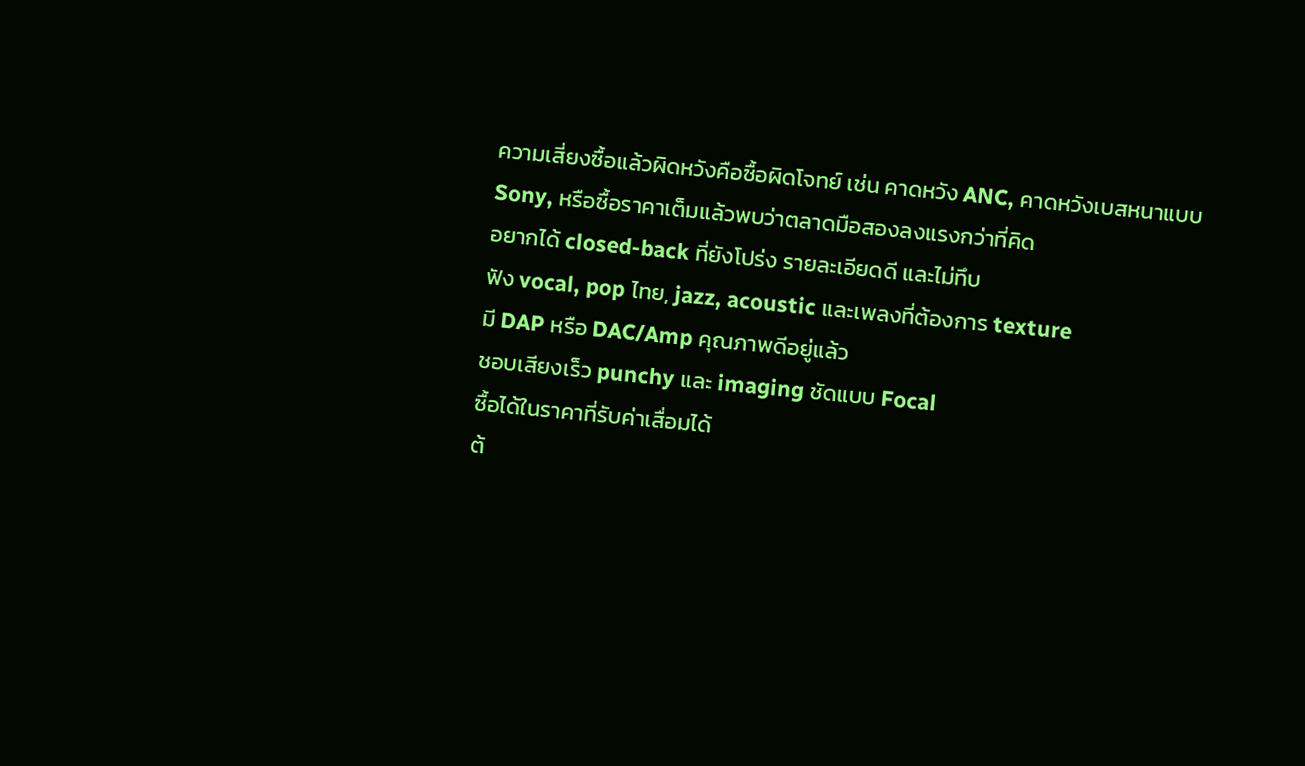ความเสี่ยงซื้อแล้วผิดหวังคือซื้อผิดโจทย์ เช่น คาดหวัง ANC, คาดหวังเบสหนาแบบ Sony, หรือซื้อราคาเต็มแล้วพบว่าตลาดมือสองลงแรงกว่าที่คิด
อยากได้ closed-back ที่ยังโปร่ง รายละเอียดดี และไม่ทึบ
ฟัง vocal, pop ไทย, jazz, acoustic และเพลงที่ต้องการ texture
มี DAP หรือ DAC/Amp คุณภาพดีอยู่แล้ว
ชอบเสียงเร็ว punchy และ imaging ชัดแบบ Focal
ซื้อได้ในราคาที่รับค่าเสื่อมได้
ต้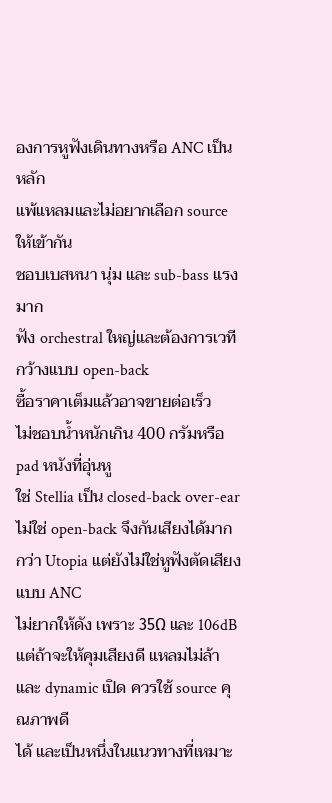องการหูฟังเดินทางหรือ ANC เป็นหลัก
แพ้แหลมและไม่อยากเลือก source ให้เข้ากัน
ชอบเบสหนา นุ่ม และ sub-bass แรงมาก
ฟัง orchestral ใหญ่และต้องการเวทีกว้างแบบ open-back
ซื้อราคาเต็มแล้วอาจขายต่อเร็ว
ไม่ชอบน้ำหนักเกิน 400 กรัมหรือ pad หนังที่อุ่นหู
ใช่ Stellia เป็น closed-back over-ear ไม่ใช่ open-back จึงกันเสียงได้มากกว่า Utopia แต่ยังไม่ใช่หูฟังตัดเสียงแบบ ANC
ไม่ยากให้ดัง เพราะ 35Ω และ 106dB แต่ถ้าจะให้คุมเสียงดี แหลมไม่ล้า และ dynamic เปิด ควรใช้ source คุณภาพดี
ได้ และเป็นหนึ่งในแนวทางที่เหมาะ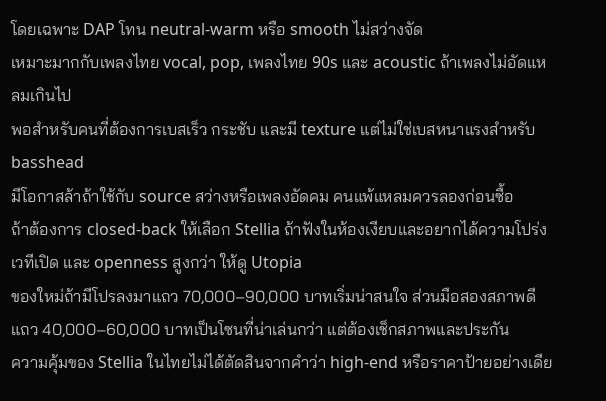โดยเฉพาะ DAP โทน neutral-warm หรือ smooth ไม่สว่างจัด
เหมาะมากกับเพลงไทย vocal, pop, เพลงไทย 90s และ acoustic ถ้าเพลงไม่อัดแหลมเกินไป
พอสำหรับคนที่ต้องการเบสเร็ว กระชับ และมี texture แต่ไม่ใช่เบสหนาแรงสำหรับ basshead
มีโอกาสล้าถ้าใช้กับ source สว่างหรือเพลงอัดคม คนแพ้แหลมควรลองก่อนซื้อ
ถ้าต้องการ closed-back ให้เลือก Stellia ถ้าฟังในห้องเงียบและอยากได้ความโปร่ง เวทีเปิด และ openness สูงกว่า ให้ดู Utopia
ของใหม่ถ้ามีโปรลงมาแถว 70,000–90,000 บาทเริ่มน่าสนใจ ส่วนมือสองสภาพดีแถว 40,000–60,000 บาทเป็นโซนที่น่าเล่นกว่า แต่ต้องเช็กสภาพและประกัน
ความคุ้มของ Stellia ในไทยไม่ได้ตัดสินจากคำว่า high-end หรือราคาป้ายอย่างเดีย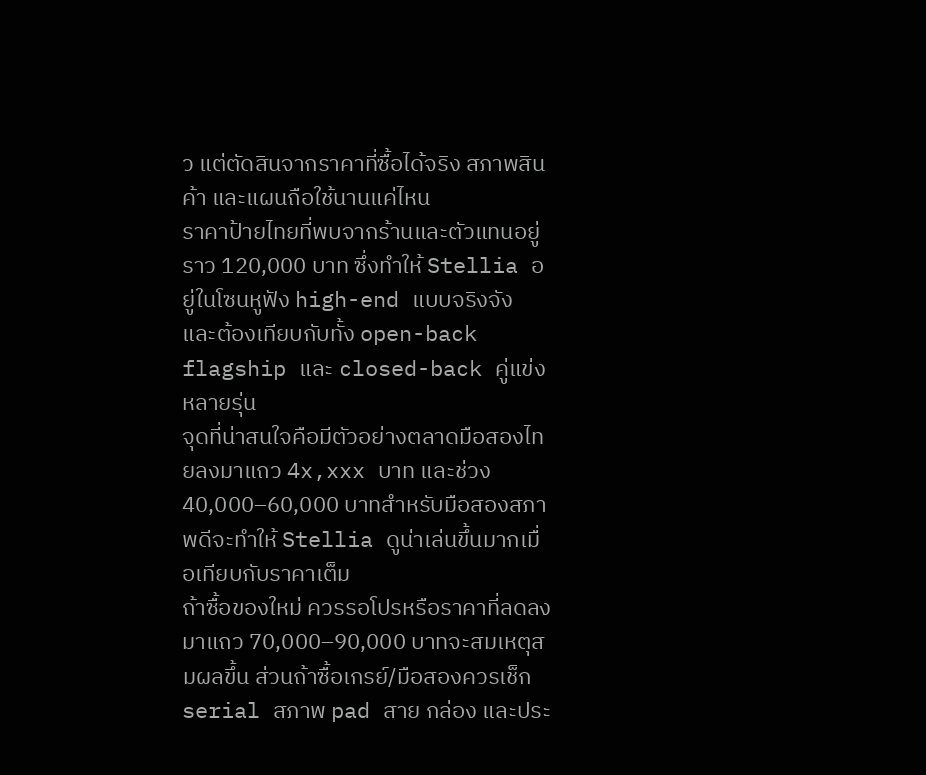ว แต่ตัดสินจากราคาที่ซื้อได้จริง สภาพสินค้า และแผนถือใช้นานแค่ไหน
ราคาป้ายไทยที่พบจากร้านและตัวแทนอยู่ราว 120,000 บาท ซึ่งทำให้ Stellia อยู่ในโซนหูฟัง high-end แบบจริงจัง และต้องเทียบกับทั้ง open-back flagship และ closed-back คู่แข่งหลายรุ่น
จุดที่น่าสนใจคือมีตัวอย่างตลาดมือสองไทยลงมาแถว 4x,xxx บาท และช่วง 40,000–60,000 บาทสำหรับมือสองสภาพดีจะทำให้ Stellia ดูน่าเล่นขึ้นมากเมื่อเทียบกับราคาเต็ม
ถ้าซื้อของใหม่ ควรรอโปรหรือราคาที่ลดลงมาแถว 70,000–90,000 บาทจะสมเหตุสมผลขึ้น ส่วนถ้าซื้อเกรย์/มือสองควรเช็ก serial สภาพ pad สาย กล่อง และประ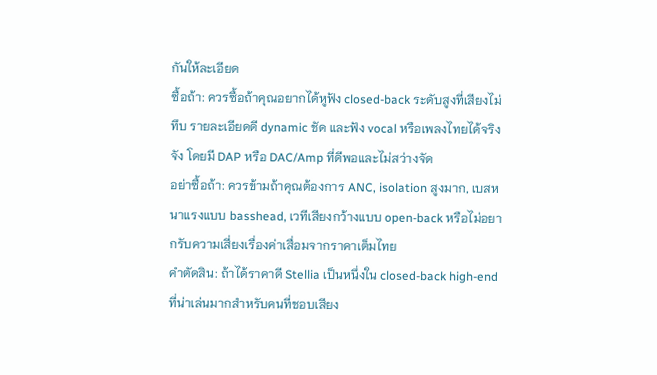กันให้ละเอียด
ซื้อถ้า: ควรซื้อถ้าคุณอยากได้หูฟัง closed-back ระดับสูงที่เสียงไม่ทึบ รายละเอียดดี dynamic ชัด และฟัง vocal หรือเพลงไทยได้จริงจัง โดยมี DAP หรือ DAC/Amp ที่ดีพอและไม่สว่างจัด
อย่าซื้อถ้า: ควรข้ามถ้าคุณต้องการ ANC, isolation สูงมาก, เบสหนาแรงแบบ basshead, เวทีเสียงกว้างแบบ open-back หรือไม่อยากรับความเสี่ยงเรื่องค่าเสื่อมจากราคาเต็มไทย
คำตัดสิน: ถ้าได้ราคาดี Stellia เป็นหนึ่งใน closed-back high-end ที่น่าเล่นมากสำหรับคนที่ชอบเสียง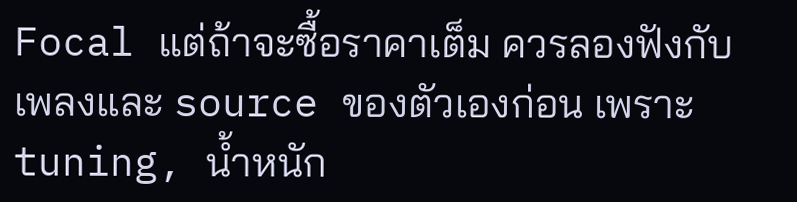Focal แต่ถ้าจะซื้อราคาเต็ม ควรลองฟังกับเพลงและ source ของตัวเองก่อน เพราะ tuning, น้ำหนัก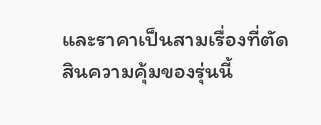และราคาเป็นสามเรื่องที่ตัดสินความคุ้มของรุ่นนี้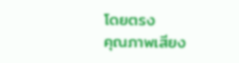โดยตรง
คุณภาพเสียง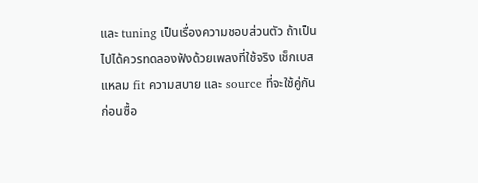และ tuning เป็นเรื่องความชอบส่วนตัว ถ้าเป็นไปได้ควรทดลองฟังด้วยเพลงที่ใช้จริง เช็กเบส แหลม fit ความสบาย และ source ที่จะใช้คู่กันก่อนซื้อ